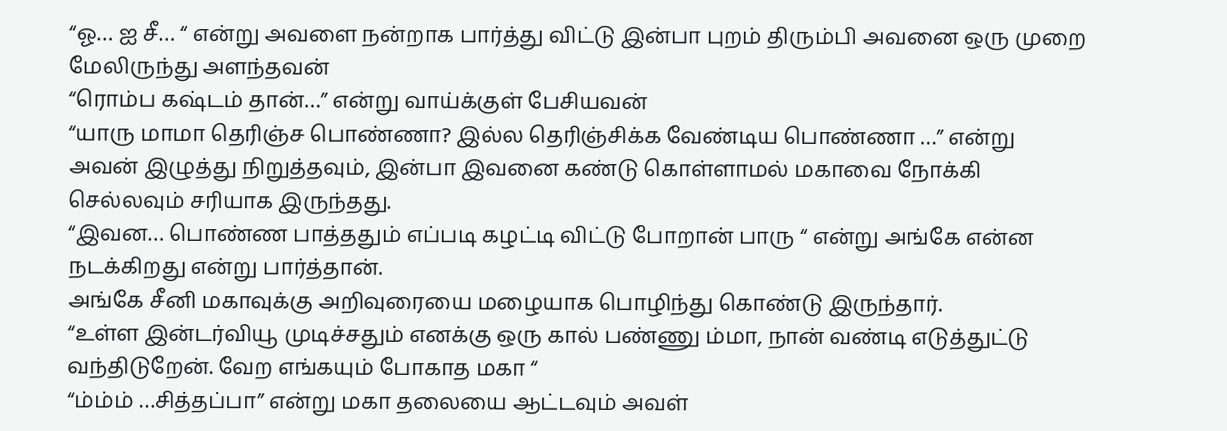“ஓ… ஐ சீ… “ என்று அவளை நன்றாக பார்த்து விட்டு இன்பா புறம் திரும்பி அவனை ஒரு முறை மேலிருந்து அளந்தவன்
“ரொம்ப கஷ்டம் தான்…” என்று வாய்க்குள் பேசியவன்
“யாரு மாமா தெரிஞ்ச பொண்ணா? இல்ல தெரிஞ்சிக்க வேண்டிய பொண்ணா …” என்று அவன் இழுத்து நிறுத்தவும், இன்பா இவனை கண்டு கொள்ளாமல் மகாவை நோக்கி செல்லவும் சரியாக இருந்தது.
“இவன… பொண்ண பாத்ததும் எப்படி கழட்டி விட்டு போறான் பாரு “ என்று அங்கே என்ன நடக்கிறது என்று பார்த்தான்.
அங்கே சீனி மகாவுக்கு அறிவுரையை மழையாக பொழிந்து கொண்டு இருந்தார்.
“உள்ள இன்டர்வியூ முடிச்சதும் எனக்கு ஒரு கால் பண்ணு ம்மா, நான் வண்டி எடுத்துட்டு வந்திடுறேன். வேற எங்கயும் போகாத மகா “
“ம்ம்ம் …சித்தப்பா” என்று மகா தலையை ஆட்டவும் அவள்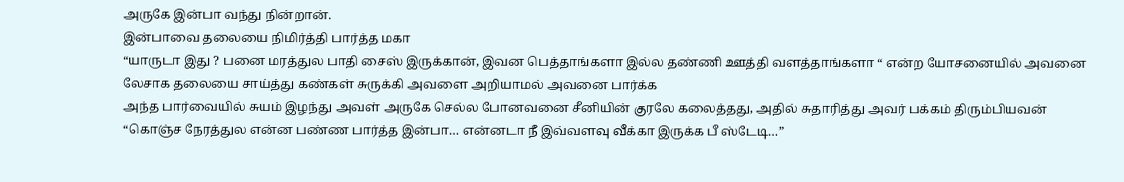அருகே இன்பா வந்து நின்றான்.
இன்பாவை தலையை நிமிர்த்தி பார்த்த மகா
“யாருடா இது ? பனை மரத்துல பாதி சைஸ் இருக்கான், இவன பெத்தாங்களா இல்ல தண்ணி ஊத்தி வளத்தாங்களா “ என்ற யோசனையில் அவனை லேசாக தலையை சாய்த்து கண்கள் சுருக்கி அவளை அறியாமல் அவனை பார்க்க
அந்த பார்வையில் சுயம் இழந்து அவள் அருகே செல்ல போனவனை சீனியின் குரலே கலைத்தது, அதில் சுதாரித்து அவர் பக்கம் திரும்பியவன்
“கொஞ்ச நேரத்துல என்ன பண்ண பார்த்த இன்பா… என்னடா நீ இவ்வளவு வீக்கா இருக்க பீ ஸ்டேடி…”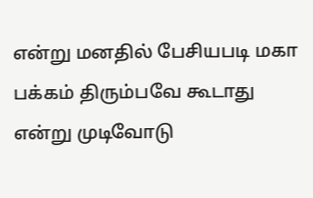என்று மனதில் பேசியபடி மகா பக்கம் திரும்பவே கூடாது என்று முடிவோடு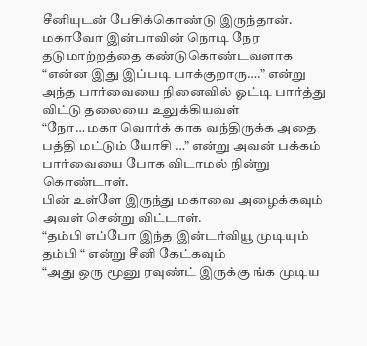சீனியுடன் பேசிக்கொண்டு இருந்தான்.
மகாவோ இன்பாவின் நொடி நேர தடுமாற்றத்தை கண்டுகொண்டவளாக “என்ன இது இப்படி பாக்குறாரு….” என்று அந்த பார்வையை நினைவில் ஓட்டி பார்த்து விட்டு தலையை உலுக்கியவள்
“நோ… மகா வொர்க் காக வந்திருக்க அதை பத்தி மட்டும் யோசி …” என்று அவன் பக்கம் பார்வையை போக விடாமல் நின்று கொண்டாள்.
பின் உள்ளே இருந்து மகாவை அழைக்கவும் அவள் சென்று விட்டாள்.
“தம்பி எப்போ இந்த இன்டர்வியூ முடியும் தம்பி “ என்று சீனி கேட்கவும்
“அது ஒரு மூனு ரவுண்ட் இருக்கு ங்க முடிய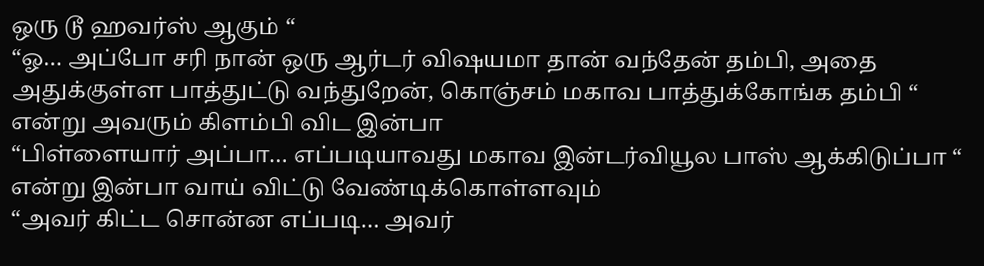ஒரு டூ ஹவர்ஸ் ஆகும் “
“ஓ… அப்போ சரி நான் ஒரு ஆர்டர் விஷயமா தான் வந்தேன் தம்பி, அதை அதுக்குள்ள பாத்துட்டு வந்துறேன், கொஞ்சம் மகாவ பாத்துக்கோங்க தம்பி “ என்று அவரும் கிளம்பி விட இன்பா
“பிள்ளையார் அப்பா… எப்படியாவது மகாவ இன்டர்வியூல பாஸ் ஆக்கிடுப்பா “ என்று இன்பா வாய் விட்டு வேண்டிக்கொள்ளவும்
“அவர் கிட்ட சொன்ன எப்படி… அவர்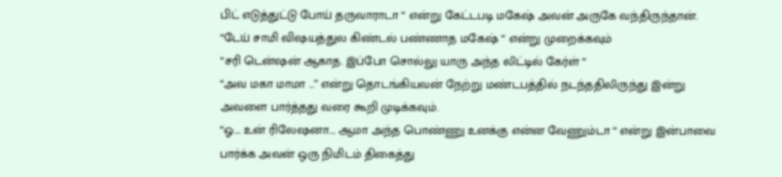பிட் எடுத்துட்டு போய் தருவாராடா “ என்று கேட்டபடி மகேஷ் அவன் அருகே வந்திருந்தான்.
“டேய் சாமி விஷயத்துல கிண்டல் பண்ணாத மகேஷ் “ என்று முறைக்கவும்
“சரி டென்ஷன் ஆகாத. இப்போ சொல்லு யாரு அந்த லிட்டில் கேர்ள் “
“அவ மகா மாமா …” என்று தொடங்கியவன் நேற்று மண்டபத்தில் நடந்ததிலிருந்து இன்று அவளை பார்த்தது வரை கூறி முடிக்கவும்.
“ஓ…. உன் ரிலேஷனா…. ஆமா அந்த பொண்ணு உனக்கு என்ன வேணும்டா “ என்று இன்பாவை பார்க்க அவன் ஒரு நிமிடம் திகைத்து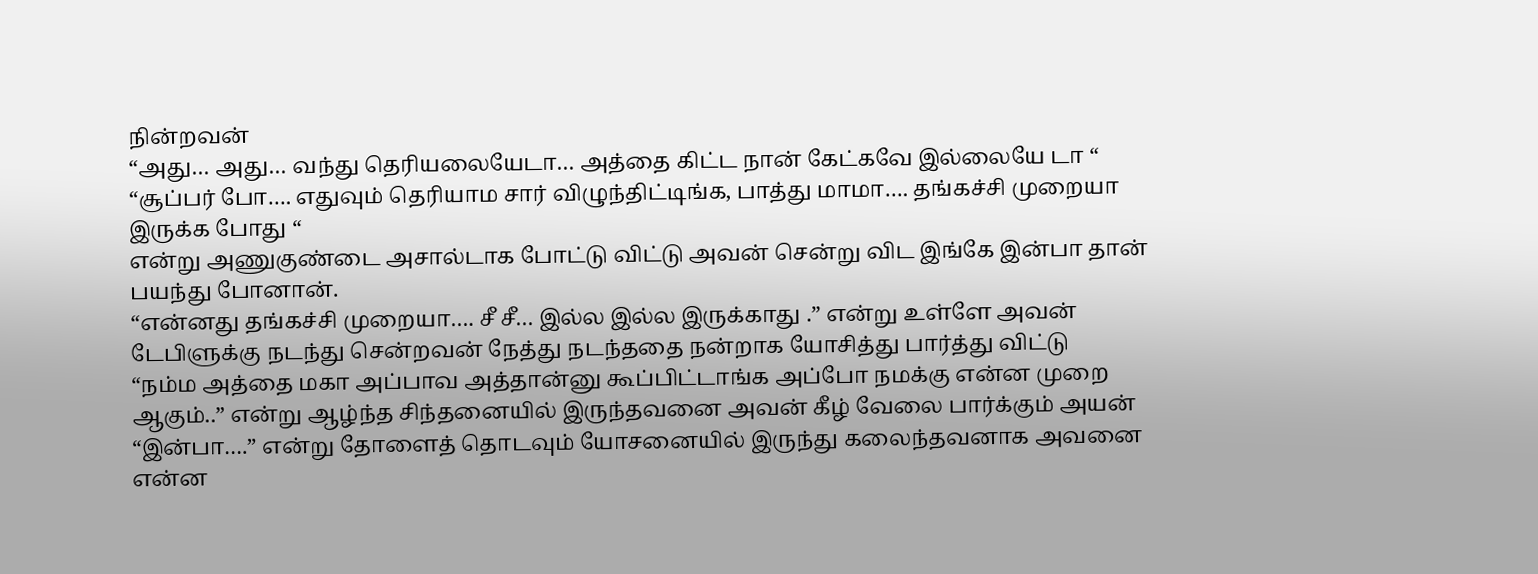நின்றவன்
“அது… அது… வந்து தெரியலையேடா… அத்தை கிட்ட நான் கேட்கவே இல்லையே டா “
“சூப்பர் போ…. எதுவும் தெரியாம சார் விழுந்திட்டிங்க, பாத்து மாமா…. தங்கச்சி முறையா இருக்க போது “
என்று அணுகுண்டை அசால்டாக போட்டு விட்டு அவன் சென்று விட இங்கே இன்பா தான் பயந்து போனான்.
“என்னது தங்கச்சி முறையா…. சீ சீ… இல்ல இல்ல இருக்காது .” என்று உள்ளே அவன் டேபிளுக்கு நடந்து சென்றவன் நேத்து நடந்ததை நன்றாக யோசித்து பார்த்து விட்டு
“நம்ம அத்தை மகா அப்பாவ அத்தான்னு கூப்பிட்டாங்க அப்போ நமக்கு என்ன முறை ஆகும்..” என்று ஆழ்ந்த சிந்தனையில் இருந்தவனை அவன் கீழ் வேலை பார்க்கும் அயன்
“இன்பா….” என்று தோளைத் தொடவும் யோசனையில் இருந்து கலைந்தவனாக அவனை என்ன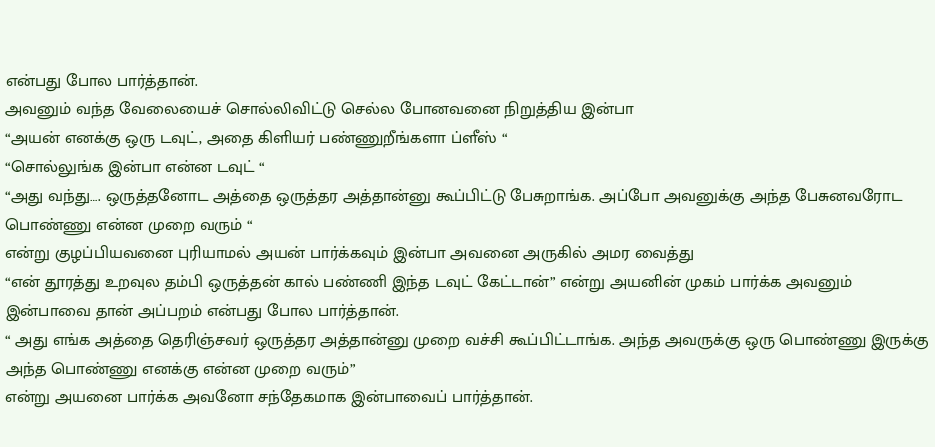என்பது போல பார்த்தான்.
அவனும் வந்த வேலையைச் சொல்லிவிட்டு செல்ல போனவனை நிறுத்திய இன்பா
“அயன் எனக்கு ஒரு டவுட், அதை கிளியர் பண்ணுறீங்களா ப்ளீஸ் “
“சொல்லுங்க இன்பா என்ன டவுட் “
“அது வந்து…. ஒருத்தனோட அத்தை ஒருத்தர அத்தான்னு கூப்பிட்டு பேசுறாங்க. அப்போ அவனுக்கு அந்த பேசுனவரோட பொண்ணு என்ன முறை வரும் “
என்று குழப்பியவனை புரியாமல் அயன் பார்க்கவும் இன்பா அவனை அருகில் அமர வைத்து
“என் தூரத்து உறவுல தம்பி ஒருத்தன் கால் பண்ணி இந்த டவுட் கேட்டான்” என்று அயனின் முகம் பார்க்க அவனும் இன்பாவை தான் அப்பறம் என்பது போல பார்த்தான்.
“ அது எங்க அத்தை தெரிஞ்சவர் ஒருத்தர அத்தான்னு முறை வச்சி கூப்பிட்டாங்க. அந்த அவருக்கு ஒரு பொண்ணு இருக்கு அந்த பொண்ணு எனக்கு என்ன முறை வரும்”
என்று அயனை பார்க்க அவனோ சந்தேகமாக இன்பாவைப் பார்த்தான்.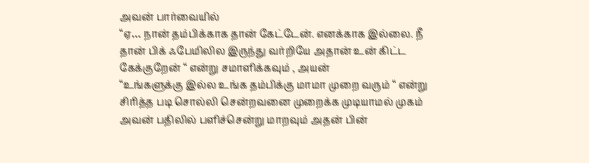அவன் பார்வையில்
“ஏ… நான் தம்பிக்காக தான் கேட்டேன். எனக்காக இல்லை. நீ தான் பிக் ஃபேமிலில இருந்து வர்றியே அதான் உன் கிட்ட கேக்குறேன் “ என்று சமாளிக்கவும் , அயன்
“உங்களுக்கு இல்ல உங்க தம்பிக்கு மாமா முறை வரும் “ என்று சிரித்த படி சொல்லி சென்றவனை முறைக்க முடியாமல் முகம் அவன் பதிலில் பளிச்சென்று மாறவும் அதன் பின்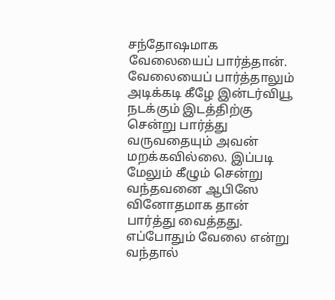சந்தோஷமாக வேலையைப் பார்த்தான்.
வேலையைப் பார்த்தாலும் அடிக்கடி கீழே இன்டர்வியூ நடக்கும் இடத்திற்கு சென்று பார்த்து வருவதையும் அவன் மறக்கவில்லை. இப்படி மேலும் கீழும் சென்று வந்தவனை ஆபிஸே வினோதமாக தான் பார்த்து வைத்தது.
எப்போதும் வேலை என்று வந்தால்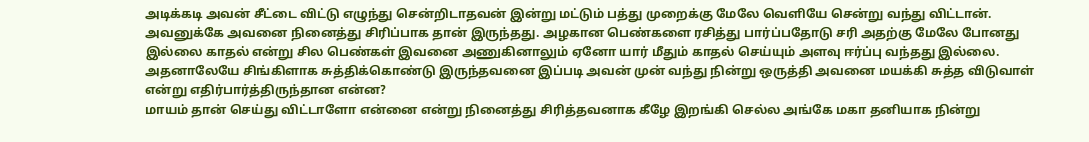அடிக்கடி அவன் சீட்டை விட்டு எழுந்து சென்றிடாதவன் இன்று மட்டும் பத்து முறைக்கு மேலே வெளியே சென்று வந்து விட்டான்.
அவனுக்கே அவனை நினைத்து சிரிப்பாக தான் இருந்தது. அழகான பெண்களை ரசித்து பார்ப்பதோடு சரி அதற்கு மேலே போனது இல்லை காதல் என்று சில பெண்கள் இவனை அணுகினாலும் ஏனோ யார் மீதும் காதல் செய்யும் அளவு ஈர்ப்பு வந்தது இல்லை.
அதனாலேயே சிங்கிளாக சுத்திக்கொண்டு இருந்தவனை இப்படி அவன் முன் வந்து நின்று ஒருத்தி அவனை மயக்கி சுத்த விடுவாள் என்று எதிர்பார்த்திருந்தான என்ன?
மாயம் தான் செய்து விட்டாளோ என்னை என்று நினைத்து சிரித்தவனாக கீழே இறங்கி செல்ல அங்கே மகா தனியாக நின்று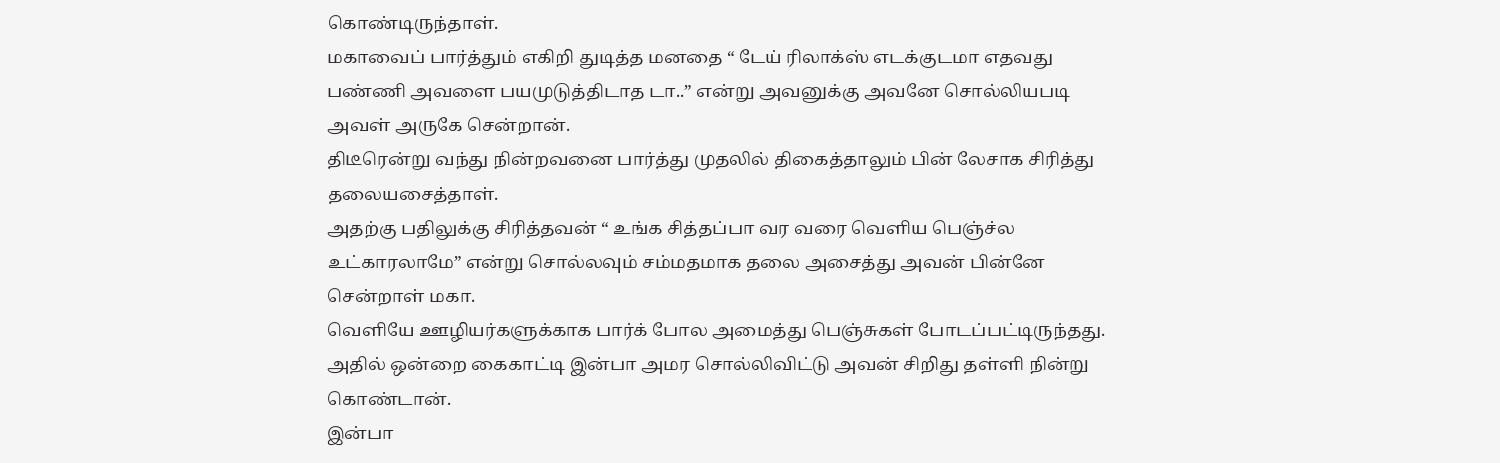கொண்டிருந்தாள்.
மகாவைப் பார்த்தும் எகிறி துடித்த மனதை “ டேய் ரிலாக்ஸ் எடக்குடமா எதவது பண்ணி அவளை பயமுடுத்திடாத டா..” என்று அவனுக்கு அவனே சொல்லியபடி அவள் அருகே சென்றான்.
திடீரென்று வந்து நின்றவனை பார்த்து முதலில் திகைத்தாலும் பின் லேசாக சிரித்து தலையசைத்தாள்.
அதற்கு பதிலுக்கு சிரித்தவன் “ உங்க சித்தப்பா வர வரை வெளிய பெஞ்ச்ல உட்காரலாமே” என்று சொல்லவும் சம்மதமாக தலை அசைத்து அவன் பின்னே சென்றாள் மகா.
வெளியே ஊழியர்களுக்காக பார்க் போல அமைத்து பெஞ்சுகள் போடப்பட்டிருந்தது. அதில் ஒன்றை கைகாட்டி இன்பா அமர சொல்லிவிட்டு அவன் சிறிது தள்ளி நின்று கொண்டான்.
இன்பா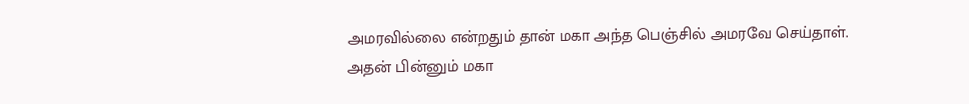அமரவில்லை என்றதும் தான் மகா அந்த பெஞ்சில் அமரவே செய்தாள்.
அதன் பின்னும் மகா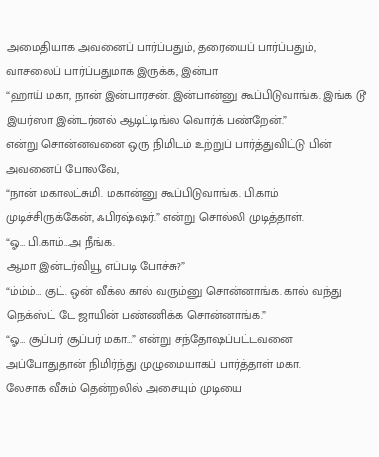அமைதியாக அவனைப் பார்ப்பதும், தரையைப் பார்ப்பதும், வாசலைப் பார்ப்பதுமாக இருக்க, இன்பா
“ஹாய் மகா, நான் இன்பாரசன். இன்பான்னு கூப்பிடுவாங்க. இங்க டூ இயர்ஸா இன்டர்னல் ஆடிட்டிங்ல வொர்க் பண்றேன்.”
என்று சொன்னவனை ஒரு நிமிடம் உற்றுப் பார்த்துவிட்டு பின் அவனைப் போலவே,
“நான் மகாலட்சுமி. மகான்னு கூப்பிடுவாங்க. பி.காம் முடிச்சிருக்கேன், ஃபிரஷ்ஷர்.” என்று சொல்லி முடித்தாள்.
“ஓ… பி.காம்…அ நீங்க.
ஆமா இன்டர்வியூ எப்படி போச்சு?”
“ம்ம்ம்… குட். ஒன் வீக்ல கால் வரும்னு சொன்னாங்க. கால் வந்து நெக்ஸ்ட் டே ஜாயின் பண்ணிக்க சொன்னாங்க.”
“ஓ… சூப்பர் சூப்பர் மகா…” என்று சந்தோஷப்பட்டவனை அப்போதுதான் நிமிர்ந்து முழுமையாகப் பார்த்தாள் மகா.
லேசாக வீசும் தென்றலில் அசையும் முடியை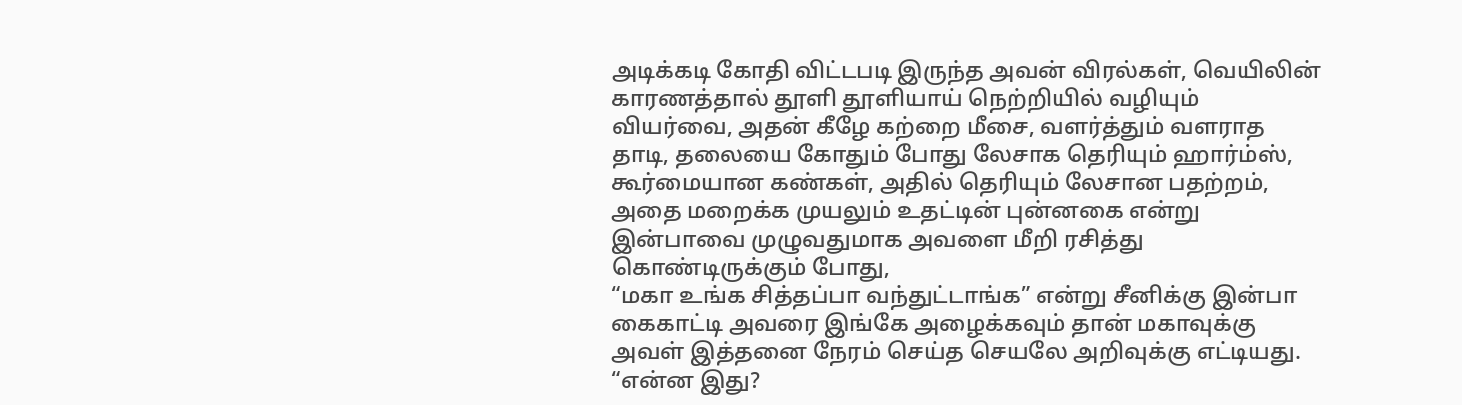அடிக்கடி கோதி விட்டபடி இருந்த அவன் விரல்கள், வெயிலின் காரணத்தால் தூளி தூளியாய் நெற்றியில் வழியும் வியர்வை, அதன் கீழே கற்றை மீசை, வளர்த்தும் வளராத தாடி, தலையை கோதும் போது லேசாக தெரியும் ஹார்ம்ஸ், கூர்மையான கண்கள், அதில் தெரியும் லேசான பதற்றம், அதை மறைக்க முயலும் உதட்டின் புன்னகை என்று இன்பாவை முழுவதுமாக அவளை மீறி ரசித்து கொண்டிருக்கும் போது,
“மகா உங்க சித்தப்பா வந்துட்டாங்க” என்று சீனிக்கு இன்பா கைகாட்டி அவரை இங்கே அழைக்கவும் தான் மகாவுக்கு அவள் இத்தனை நேரம் செய்த செயலே அறிவுக்கு எட்டியது.
“என்ன இது?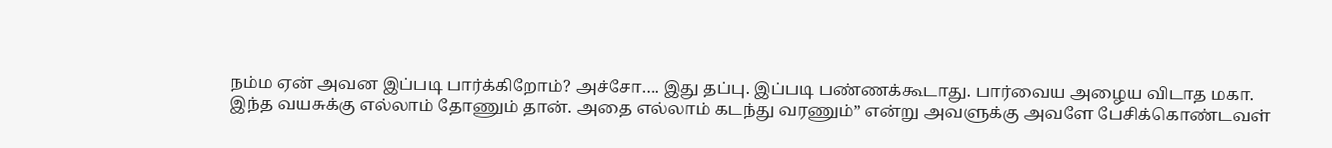நம்ம ஏன் அவன இப்படி பார்க்கிறோம்? அச்சோ…. இது தப்பு. இப்படி பண்ணக்கூடாது. பார்வைய அழைய விடாத மகா.
இந்த வயசுக்கு எல்லாம் தோணும் தான். அதை எல்லாம் கடந்து வரணும்” என்று அவளுக்கு அவளே பேசிக்கொண்டவள்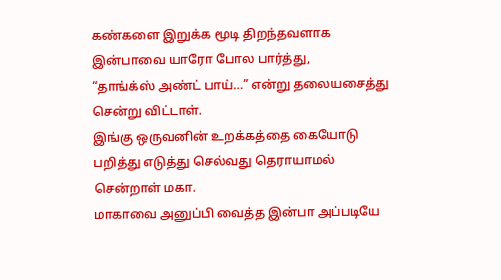கண்களை இறுக்க மூடி திறந்தவளாக இன்பாவை யாரோ போல பார்த்து,
“தாங்க்ஸ் அண்ட் பாய்…” என்று தலையசைத்து சென்று விட்டாள்.
இங்கு ஒருவனின் உறக்கத்தை கையோடு பறித்து எடுத்து செல்வது தெராயாமல் சென்றாள் மகா.
மாகாவை அனுப்பி வைத்த இன்பா அப்படியே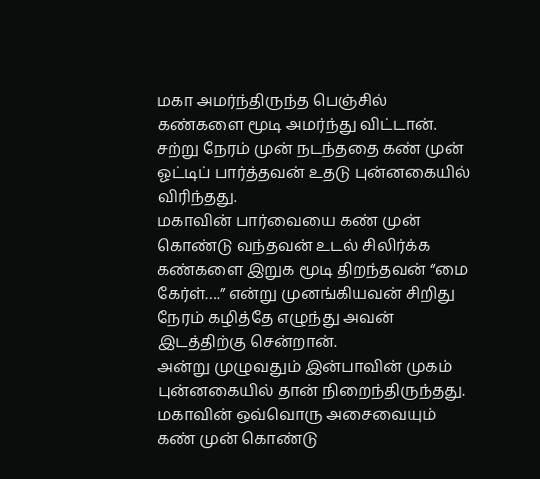மகா அமர்ந்திருந்த பெஞ்சில் கண்களை மூடி அமர்ந்து விட்டான்.
சற்று நேரம் முன் நடந்ததை கண் முன் ஓட்டிப் பார்த்தவன் உதடு புன்னகையில் விரிந்தது.
மகாவின் பார்வையை கண் முன் கொண்டு வந்தவன் உடல் சிலிர்க்க கண்களை இறுக மூடி திறந்தவன் “மை கேர்ள்….” என்று முனங்கியவன் சிறிது நேரம் கழித்தே எழுந்து அவன் இடத்திற்கு சென்றான்.
அன்று முழுவதும் இன்பாவின் முகம் புன்னகையில் தான் நிறைந்திருந்தது. மகாவின் ஒவ்வொரு அசைவையும் கண் முன் கொண்டு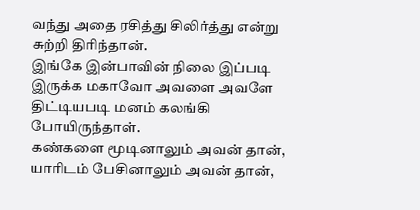வந்து அதை ரசித்து சிலிர்த்து என்று சுற்றி திரிந்தான்.
இங்கே இன்பாவின் நிலை இப்படி இருக்க மகாவோ அவளை அவளே திட்டியபடி மனம் கலங்கி போயிருந்தாள்.
கண்களை மூடினாலும் அவன் தான், யாரிடம் பேசினாலும் அவன் தான்,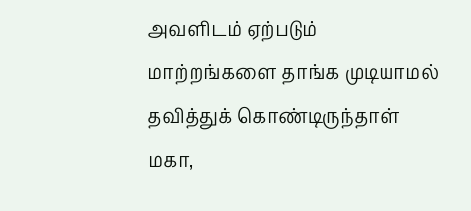அவளிடம் ஏற்படும் மாற்றங்களை தாங்க முடியாமல் தவித்துக் கொண்டிருந்தாள் மகா,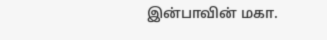இன்பாவின் மகா.